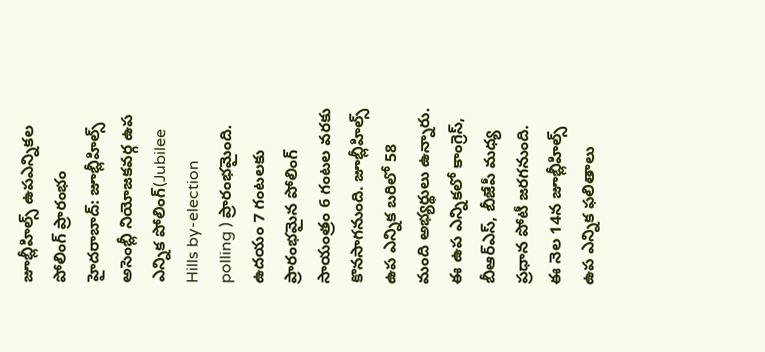జూబ్లీహిల్స్ ఉపఎన్నికల పోలింగ్ ప్రారంభం
హైదరాబాద్: జూబ్లీహిల్స్ అసెంబ్లీ నియోజకవర్గ ఉప ఎన్నిక పోలింగ్(Jubilee Hills by-election polling ) ప్రారంభమైంది. ఉదయం 7 గంటలకు ప్రారంభమైన పోలింగ్ సాయంత్రం 6 గంటల వరకు కొనసాగనుంది. జూబ్లీహిల్స్ ఉప ఎన్నిక బరిలో 58 మంది అభ్యర్థులు ఉన్నారు. ఈ ఉప ఎన్నికలో కాంగ్రెస్, బీఆర్ఎస్, బీజేపీ మధ్య ప్రధాన పోటీ జరగనుంది. ఈ నెల 14న జూబ్లీహిల్స్ ఉప ఎన్నిక ఫలితాలు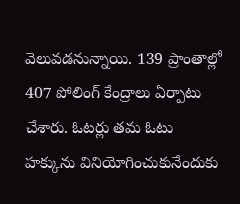వెలువడనున్నాయి. 139 ప్రాంతాల్లో 407 పోలింగ్ కేంద్రాలు ఏర్పాటు చేశారు. ఓటర్లు తమ ఓటు హక్కును వినియోగించుకునేందుకు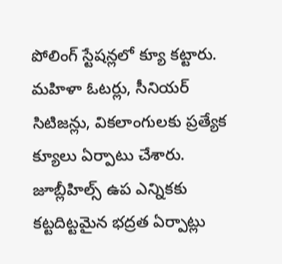పోలింగ్ స్టేషన్లలో క్యూ కట్టారు. మహిళా ఓటర్లు, సీనియర్ సిటిజన్లు, వికలాంగులకు ప్రత్యేక క్యూలు ఏర్పాటు చేశారు. జూబ్లీహిల్స్ ఉప ఎన్నికకు కట్టదిట్టమైన భద్రత ఏర్పాట్లు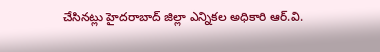చేసినట్లు హైదరాబాద్ జిల్లా ఎన్నికల అధికారి ఆర్.వి.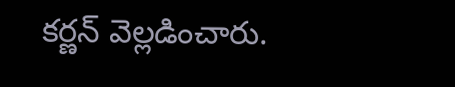కర్ణన్ వెల్లడించారు.